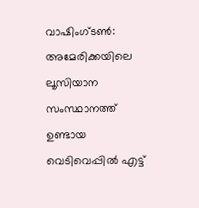വാഷിംഗ്ടൺ: അമേരിക്കയിലെ ലൂസിയാന സംസ്ഥാനത്ത് ഉണ്ടായ വെടിവെപ്പിൽ എട്ട്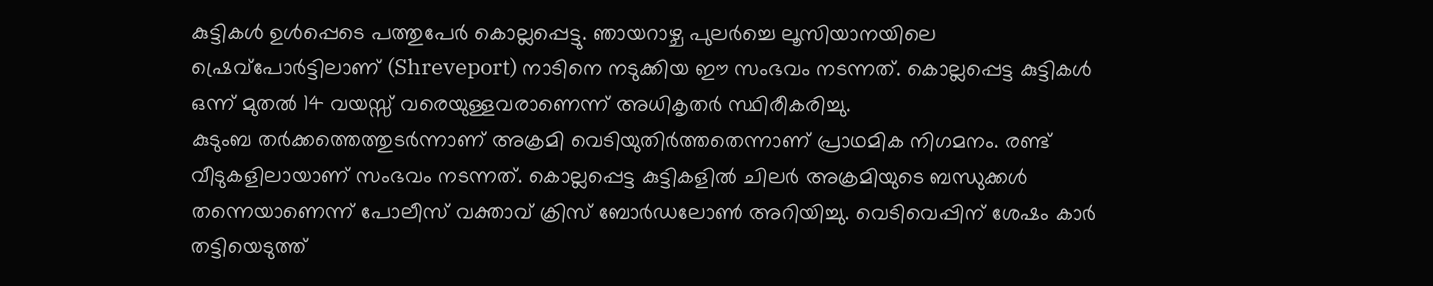കുട്ടികൾ ഉൾപ്പെടെ പത്തുപേർ കൊല്ലപ്പെട്ടു. ഞായറാഴ്ച പുലർച്ചെ ലൂസിയാനയിലെ ഷ്രെവ്പോർട്ടിലാണ് (Shreveport) നാടിനെ നടുക്കിയ ഈ സംഭവം നടന്നത്. കൊല്ലപ്പെട്ട കുട്ടികൾ ഒന്ന് മുതൽ 14 വയസ്സ് വരെയുള്ളവരാണെന്ന് അധികൃതർ സ്ഥിരീകരിച്ചു.
കുടുംബ തർക്കത്തെത്തുടർന്നാണ് അക്രമി വെടിയുതിർത്തതെന്നാണ് പ്രാഥമിക നിഗമനം. രണ്ട് വീടുകളിലായാണ് സംഭവം നടന്നത്. കൊല്ലപ്പെട്ട കുട്ടികളിൽ ചിലർ അക്രമിയുടെ ബന്ധുക്കൾ തന്നെയാണെന്ന് പോലീസ് വക്താവ് ക്രിസ് ബോർഡലോൺ അറിയിച്ചു. വെടിവെപ്പിന് ശേഷം കാർ തട്ടിയെടുത്ത്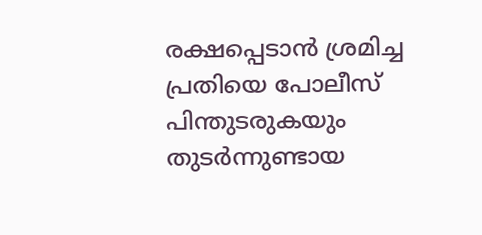രക്ഷപ്പെടാൻ ശ്രമിച്ച പ്രതിയെ പോലീസ് പിന്തുടരുകയും തുടർന്നുണ്ടായ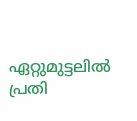ഏറ്റുമുട്ടലിൽ പ്രതി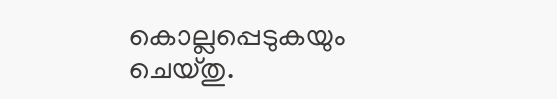കൊല്ലപ്പെടുകയും ചെയ്തു.